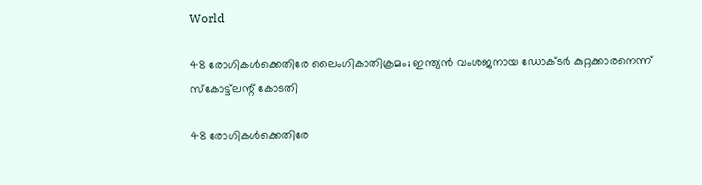World

48 രോഗികള്‍ക്കെതിരേ ലൈംഗികാതിക്രമം; ഇന്ത്യന്‍ വംശജനായ ഡോക്ടര്‍ കുറ്റക്കാരനെന്ന് സ്‌കോട്ട്‌ലന്റ് കോടതി

48 രോഗികള്‍ക്കെതിരേ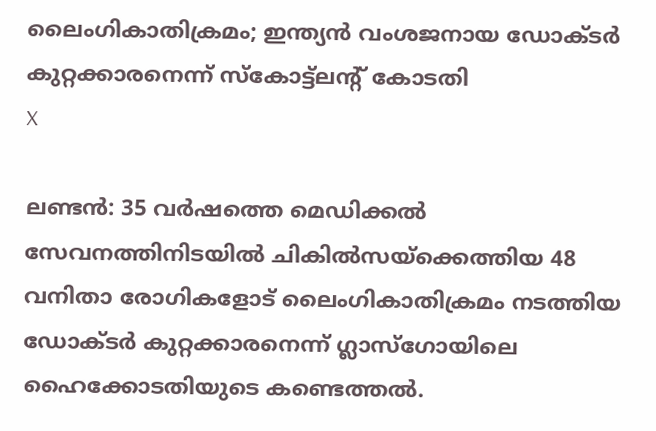ലൈംഗികാതിക്രമം; ഇന്ത്യന്‍ വംശജനായ ഡോക്ടര്‍ കുറ്റക്കാരനെന്ന് സ്‌കോട്ട്‌ലന്റ് കോടതി
X

ലണ്ടന്‍: 35 വര്‍ഷത്തെ മെഡിക്കല്‍ സേവനത്തിനിടയില്‍ ചികില്‍സയ്‌ക്കെത്തിയ 48 വനിതാ രോഗികളോട് ലൈംഗികാതിക്രമം നടത്തിയ ഡോക്ടര്‍ കുറ്റക്കാരനെന്ന് ഗ്ലാസ്‌ഗോയിലെ ഹൈക്കോടതിയുടെ കണ്ടെത്തല്‍.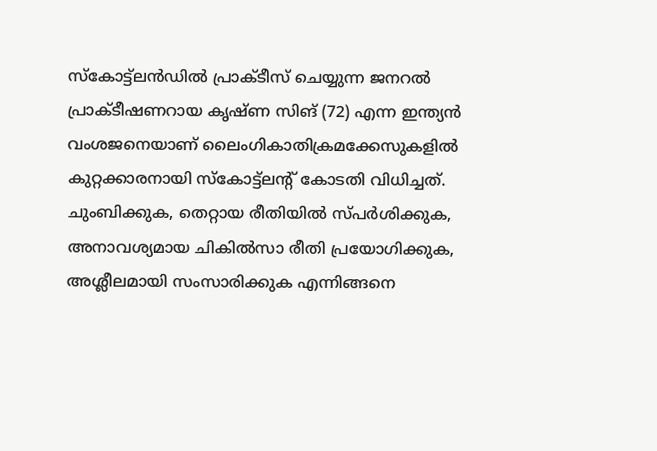സ്‌കോട്ട്‌ലന്‍ഡില്‍ പ്രാക്ടീസ് ചെയ്യുന്ന ജനറല്‍ പ്രാക്ടീഷണറായ കൃഷ്ണ സിങ് (72) എന്ന ഇന്ത്യന്‍ വംശജനെയാണ് ലൈംഗികാതിക്രമക്കേസുകളില്‍ കുറ്റക്കാരനായി സ്‌കോട്ട്‌ലന്റ് കോടതി വിധിച്ചത്. ചുംബിക്കുക, തെറ്റായ രീതിയില്‍ സ്പര്‍ശിക്കുക, അനാവശ്യമായ ചികില്‍സാ രീതി പ്രയോഗിക്കുക, അശ്ലീലമായി സംസാരിക്കുക എന്നിങ്ങനെ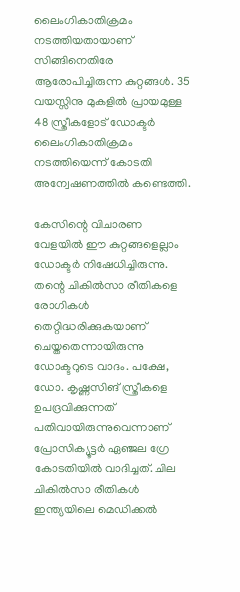ലൈംഗികാതിക്രമം നടത്തിയതായാണ് സിങ്ങിനെതിരേ ആരോപിച്ചിരുന്ന കുറ്റങ്ങള്‍. 35 വയസ്സിനു മുകളില്‍ പ്രായമുള്ള 48 സ്ത്രീകളോട് ഡോക്ടര്‍ ലൈംഗികാതിക്രമം നടത്തിയെന്ന് കോടതി അന്വേഷണത്തില്‍ കണ്ടെത്തി.

കേസിന്റെ വിചാരണ വേളയില്‍ ഈ കുറ്റങ്ങളെല്ലാം ഡോക്ടര്‍ നിഷേധിച്ചിരുന്നു. തന്റെ ചികില്‍സാ രീതികളെ രോഗികള്‍ തെറ്റിദ്ധരിക്കുകയാണ് ചെയ്തതെന്നായിരുന്നു ഡോക്ടറുടെ വാദം. പക്ഷേ, ഡോ. കൃഷ്ണസിങ് സ്ത്രീകളെ ഉപദ്രവിക്കുന്നത് പതിവായിരുന്നുവെന്നാണ് പ്രോസിക്യൂട്ടര്‍ ഏഞ്ജല ഗ്രേ കോടതിയില്‍ വാദിച്ചത്. ചില ചികില്‍സാ രീതികള്‍ ഇന്ത്യയിലെ മെഡിക്കല്‍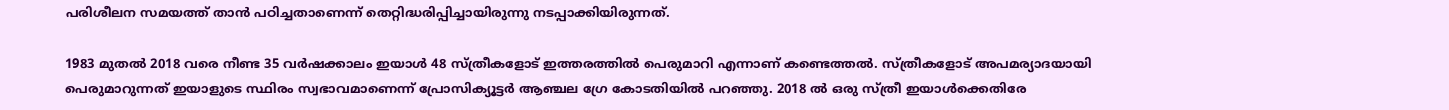പരിശീലന സമയത്ത് താന്‍ പഠിച്ചതാണെന്ന് തെറ്റിദ്ധരിപ്പിച്ചായിരുന്നു നടപ്പാക്കിയിരുന്നത്.

1983 മുതല്‍ 2018 വരെ നീണ്ട 35 വര്‍ഷക്കാലം ഇയാള്‍ 48 സ്ത്രീകളോട് ഇത്തരത്തില്‍ പെരുമാറി എന്നാണ് കണ്ടെത്തല്‍. സ്ത്രീകളോട് അപമര്യാദയായി പെരുമാറുന്നത് ഇയാളുടെ സ്ഥിരം സ്വഭാവമാണെന്ന് പ്രോസിക്യൂട്ടര്‍ ആഞ്ചല ഗ്രേ കോടതിയില്‍ പറഞ്ഞു. 2018 ല്‍ ഒരു സ്ത്രീ ഇയാള്‍ക്കെതിരേ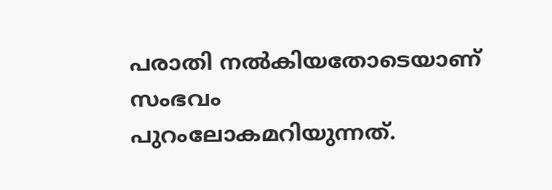പരാതി നല്‍കിയതോടെയാണ് സംഭവം പുറംലോകമറിയുന്നത്.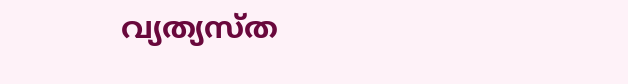വ്യത്യസ്ത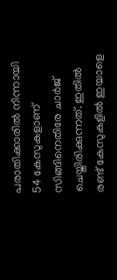പരാതിക്കാരില്‍ നിന്നായി 54 കേസുകളാണ് സിങ്ങിനെതിരേ ചാര്‍ജ് ചെയ്തിരിക്കുന്നത്. ഇതില്‍ രണ്ട് കേസുകളില്‍ ഇയാളെ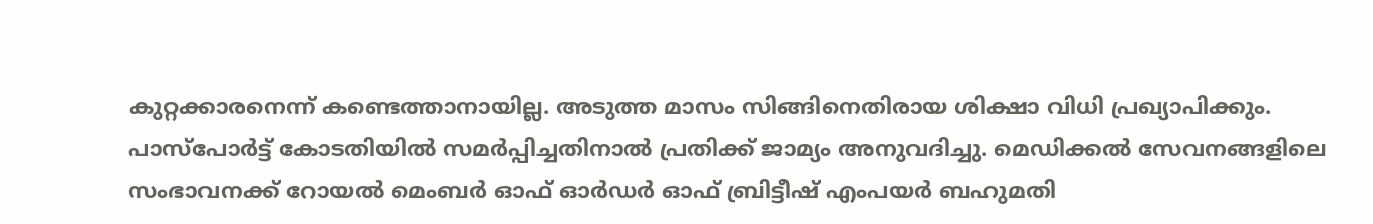കുറ്റക്കാരനെന്ന് കണ്ടെത്താനായില്ല. അടുത്ത മാസം സിങ്ങിനെതിരായ ശിക്ഷാ വിധി പ്രഖ്യാപിക്കും. പാസ്‌പോര്‍ട്ട് കോടതിയില്‍ സമര്‍പ്പിച്ചതിനാല്‍ പ്രതിക്ക് ജാമ്യം അനുവദിച്ചു. മെഡിക്കല്‍ സേവനങ്ങളിലെ സംഭാവനക്ക് റോയല്‍ മെംബര്‍ ഓഫ് ഓര്‍ഡര്‍ ഓഫ് ബ്രിട്ടീഷ് എംപയര്‍ ബഹുമതി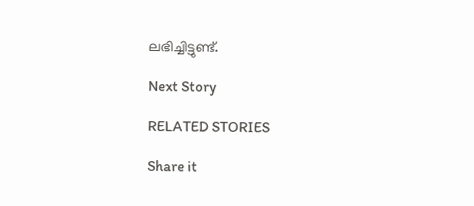ലഭിച്ചിട്ടുണ്ട്.

Next Story

RELATED STORIES

Share it